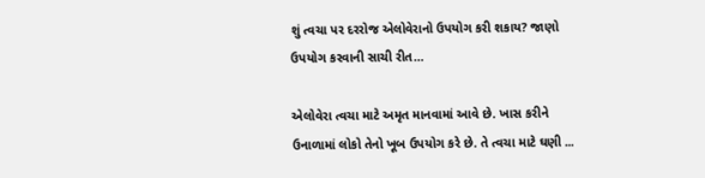શું ત્વચા પર દરરોજ એલોવેરાનો ઉપયોગ કરી શકાય? જાણો ઉપયોગ કરવાની સાચી રીત…

એલોવેરા ત્વચા માટે અમૃત માનવામાં આવે છે. ખાસ કરીને ઉનાળામાં લોકો તેનો ખૂબ ઉપયોગ કરે છે. તે ત્વચા માટે ઘણી ...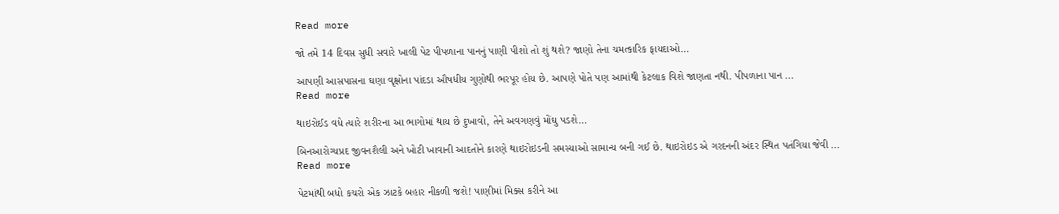Read more

જો તમે 14 દિવસ સુધી સવારે ખાલી પેટ પીપળાના પાનનું પાણી પીશો તો શું થશે? જાણો તેના ચમત્કારિક ફાયદાઓ…

આપણી આસપાસના ઘણા વૃક્ષોના પાંદડા ઔષધીય ગુણોથી ભરપૂર હોય છે. આપણે પોતે પણ આમાંથી કેટલાક વિશે જાણતા નથી. પીપળાના પાન ...
Read more

થાઇરોઈડ વધે ત્યારે શરીરના આ ભાગોમાં થાય છે દુખાવો, તેને અવગણવું મોંઘુ પડશે…

બિનઆરોગ્યપ્રદ જીવનશૈલી અને ખોટી ખાવાની આદતોને કારણે થાઇરોઇડની સમસ્યાઓ સામાન્ય બની ગઈ છે. થાઇરોઇડ એ ગરદનની અંદર સ્થિત પતંગિયા જેવી ...
Read more

પેટમાંથી બધો કચરો એક ઝાટકે બહાર નીકળી જશે! પાણીમાં મિક્સ કરીને આ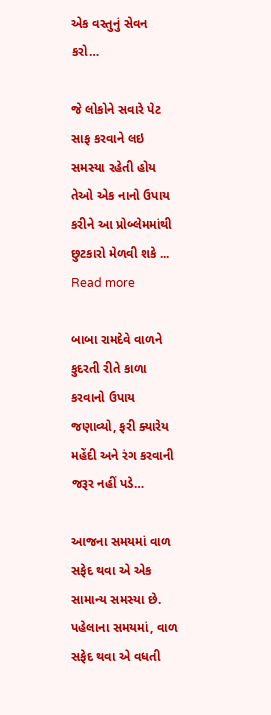એક વસ્તુનું સેવન કરો…

જે લોકોને સવારે પેટ સાફ કરવાને લઇ સમસ્યા રહેતી હોય તેઓ એક નાનો ઉપાય કરીને આ પ્રોબ્લેમમાંથી છુટકારો મેળવી શકે ...
Read more

બાબા રામદેવે વાળને કુદરતી રીતે કાળા કરવાનો ઉપાય જણાવ્યો, ફરી ક્યારેય મહેંદી અને રંગ કરવાની જરૂર નહીં પડે…

આજના સમયમાં વાળ સફેદ થવા એ એક સામાન્ય સમસ્યા છે. પહેલાના સમયમાં, વાળ સફેદ થવા એ વધતી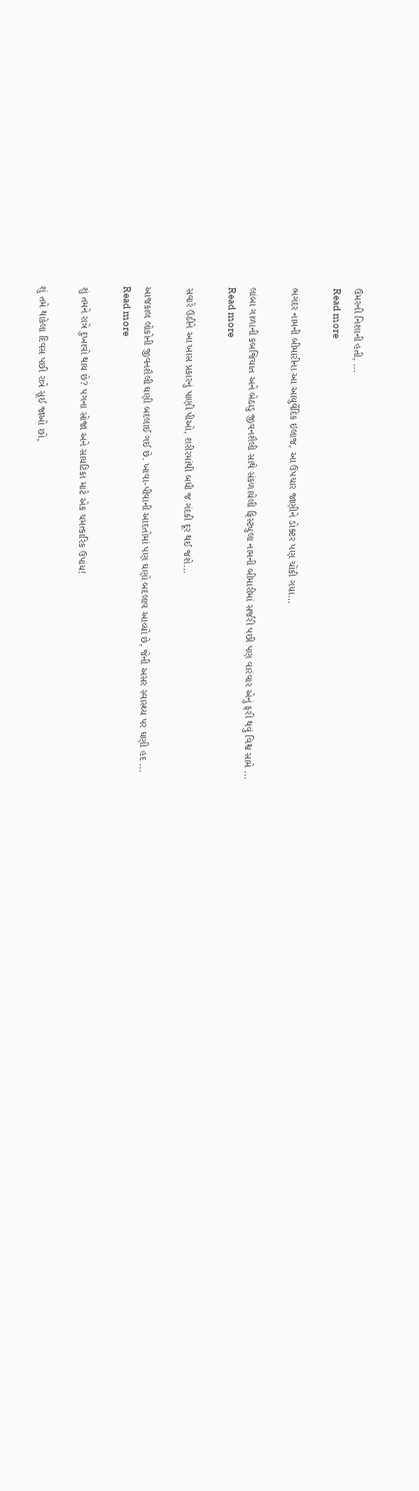ઉંમરની નિશાની હતી, ...
Read more

ભગંદર નામની બીમારીના આ આયુર્વેદિક ઇલાજ, આ ઉપચાર જાણીને ડોક્ટર પણ ચોંકી ગયા…

લાંબા ગાળાની કબજિયાત અને બેઠાડુ જીવનશૈલી સાથે સંકળાયેલી ફિસ્ટ્યુલા નામની બીમારીમાં સર્જરી પછી પણ વારંવાર એનું ફરી થવું વિશ્વ સામે ...
Read more

સવારે ઉઠીને આ ખાસ પ્રકારનું પાણી પીઓ, શરીરમાંથી બધી જ ગંદકી દૂર થઈ જશે…

આજકાલ લોકોની જીવનશૈલી ઘણી બદલાઈ ગઈ છે. ખાવા-પીવાની આદતોમાં પણ ઘણો બદલાવ આવ્યો છે, જેની અસર સ્વાસ્થ્ય પર ઘણી હદ ...
Read more

શું તમને રાત્રે દુખાવો થાય છે? પગના સોજા અને સાયટિકા માટે એક ચમત્કારિક ઉપાય!

શું તમે થાકેલા દિવસ પછી રાત્રે સૂઈ જાઓ છો,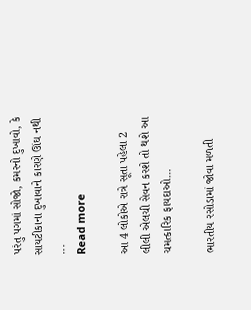પરંતુ પગમાં સોજો, કમરનો દુખાવો, કે સાયટીકાના દુખાવાને કારણે ઊંઘ નથી ...
Read more

આ 4 લોકોએ રાત્રે સૂતા પહેલા 2 લીલી એલચી સેવન કરશે તો થશે આ ચમત્કારિક ફાયદાઓ…

ભારતીય રસોડામાં જોવા મળતી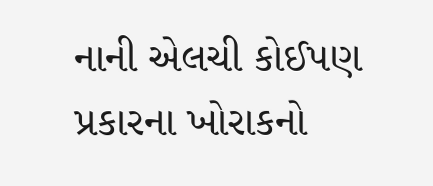નાની એલચી કોઈપણ પ્રકારના ખોરાકનો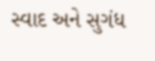સ્વાદ અને સુગંધ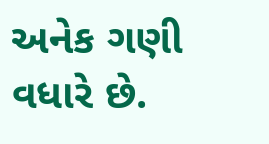અનેક ગણી વધારે છે.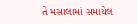તે મસાલામાં સમાયેલ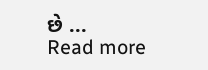છે ...
Read more